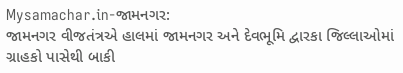Mysamachar.in-જામનગર:
જામનગર વીજતંત્રએ હાલમાં જામનગર અને દેવભૂમિ દ્વારકા જિલ્લાઓમાં ગ્રાહકો પાસેથી બાકી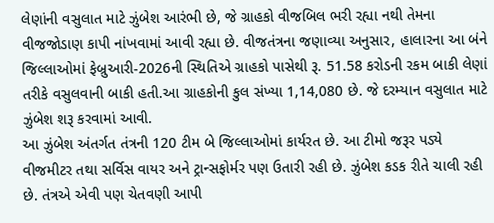લેણાંની વસુલાત માટે ઝુંબેશ આરંભી છે, જે ગ્રાહકો વીજબિલ ભરી રહ્યા નથી તેમના વીજજોડાણ કાપી નાંખવામાં આવી રહ્યા છે. વીજતંત્રના જણાવ્યા અનુસાર, હાલારના આ બંને જિલ્લાઓમાં ફેબ્રુઆરી-2026ની સ્થિતિએ ગ્રાહકો પાસેથી રૂ. 51.58 કરોડની રકમ બાકી લેણાં તરીકે વસુલવાની બાકી હતી.આ ગ્રાહકોની કુલ સંખ્યા 1,14,080 છે. જે દરમ્યાન વસુલાત માટે ઝુંબેશ શરૂ કરવામાં આવી.
આ ઝુંબેશ અંતર્ગત તંત્રની 120 ટીમ બે જિલ્લાઓમાં કાર્યરત છે. આ ટીમો જરૂર પડ્યે વીજમીટર તથા સર્વિસ વાયર અને ટ્રાન્સફોર્મર પણ ઉતારી રહી છે. ઝુંબેશ કડક રીતે ચાલી રહી છે. તંત્રએ એવી પણ ચેતવણી આપી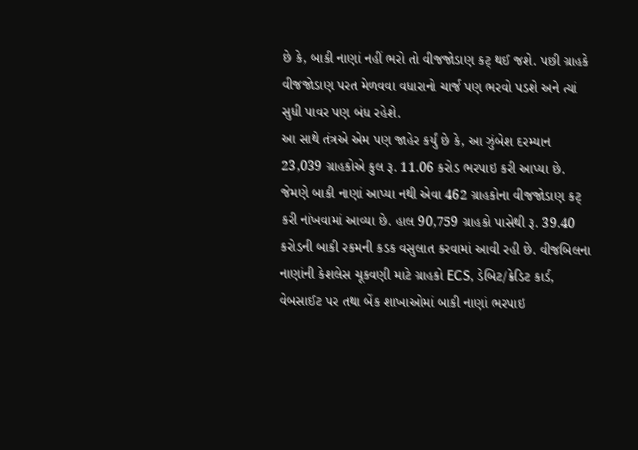છે કે, બાકી નાણાં નહીં ભરો તો વીજજોડાણ કટ્ થઈ જશે. પછી ગ્રાહકે વીજજોડાણ પરત મેળવવા વધારાનો ચાર્જ પણ ભરવો પડશે અને ત્યાં સુધી પાવર પણ બંધ રહેશે.
આ સાથે તંત્રએ એમ પણ જાહેર કર્યું છે કે, આ ઝુંબેશ દરમ્યાન 23,039 ગ્રાહકોએ કુલ રૂ. 11.06 કરોડ ભરપાઇ કરી આપ્યા છે. જેમણે બાકી નાણાં આપ્યા નથી એવા 462 ગ્રાહકોના વીજજોડાણ કટ્ કરી નાંખવામાં આવ્યા છે. હાલ 90,759 ગ્રાહકો પાસેથી રૂ. 39.40 કરોડની બાકી રકમની કડક વસુલાત કરવામાં આવી રહી છે. વીજબિલના નાણાંની કેશલેસ ચૂકવણી માટે ગ્રાહકો ECS, ડેબિટ/ક્રેડિટ કાર્ડ, વેબસાઈટ પર તથા બેંક શાખાઓમાં બાકી નાણાં ભરપાઇ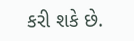કરી શકે છે.